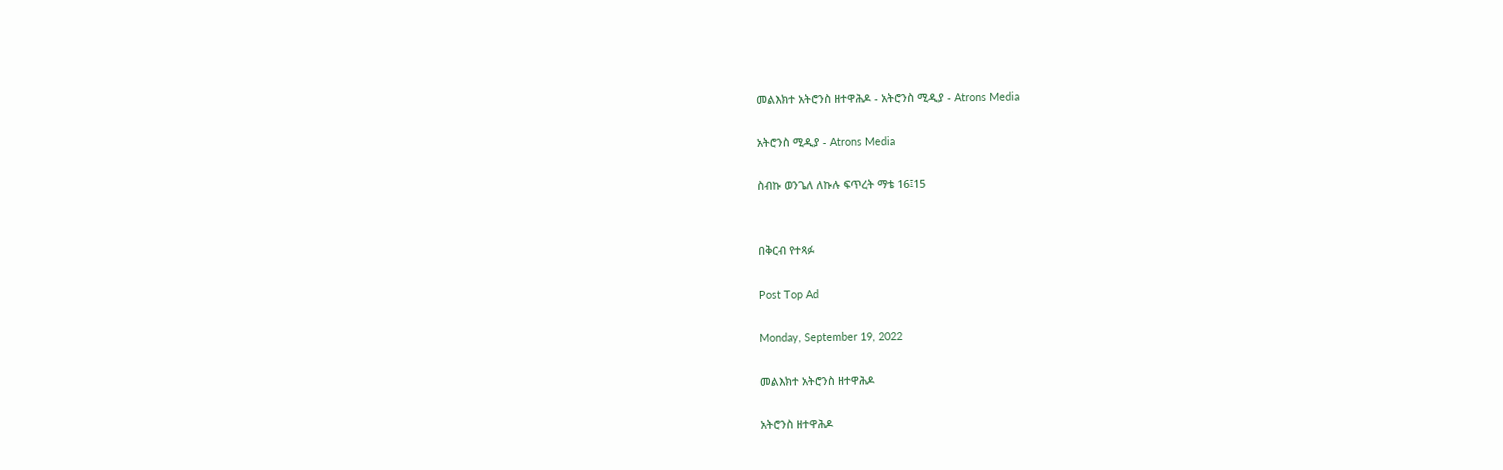መልእክተ አትሮንስ ዘተዋሕዶ - አትሮንስ ሚዲያ - Atrons Media

አትሮንስ ሚዲያ - Atrons Media

ስብኩ ወንጌለ ለኩሉ ፍጥረት ማቴ 16፤15


በቅርብ የተጻፉ

Post Top Ad

Monday, September 19, 2022

መልእክተ አትሮንስ ዘተዋሕዶ

አትሮንስ ዘተዋሕዶ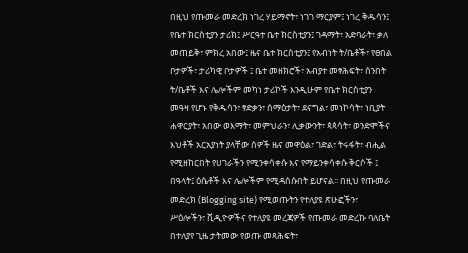በዚህ የጡመራ መድረክ ነገረ ሃይማኖት፣ ነገገ ማርያም፤ ነገረ ቅዱሳን፤ የቤተ ክርስቲያን ታሪክ፤ ሥርዓተ ቤተ ክርስቲያን፤ ገዳማት፣ አድባራት፣ ቃለ መጠይቅ፣ ምክረ አበው፤ ዜና ቤተ ክርስቲያን፤ የአብነት ት/ቤቶች፣ የፀበል ቦታዎች፣ ታሪካዊ ቦታዎች ፤ ቤተ መዘክሮች፣ አብያተ መፃሕፍት፣ ሰንበት ት/ቤቶች እና ሌሎችም መካነ ታሪኮች እንዲሁም የቤተ ክርስቲያን መዓዛ የሆኑ የቅዱሳን፣ ፃድቃን፣ ሰማዕታት፣ ደናግል፣ መነኮሳት፣ ነቢያት ሐዋርያት፣ አበው ወእማት፣ መምህራን፣ ሊቃውንት፣ ጳጳሳት፣ ወንድሞችና እህቶች አርአያነት ያላቸው ሰዎች ዜና መዋዕል፣ ገድል፣ ትሩፋት፣ ብሒል የሚዘከርበት የሀገራችን የሚንቀሳቀሱ እና የማይንቀሳቀሱ ቅርሶች ፤ በዓላት፤ ዕሴቶች እና ሌሎችም የሚዳሰሱበት ይሆናል፡፡ በዚህ የጡመራ መድረክ (Blogging site) የሚወጡትን የተለያዩ ጽሁፎችን፣ ሥዕሎችን፣ ቪዲዮዎችና የተለያዩ መረጃዎች የጡመራ መድረኩ ባለቤት በተለያየ ጊዜ ታትመው የወጡ መጻሕፍት፣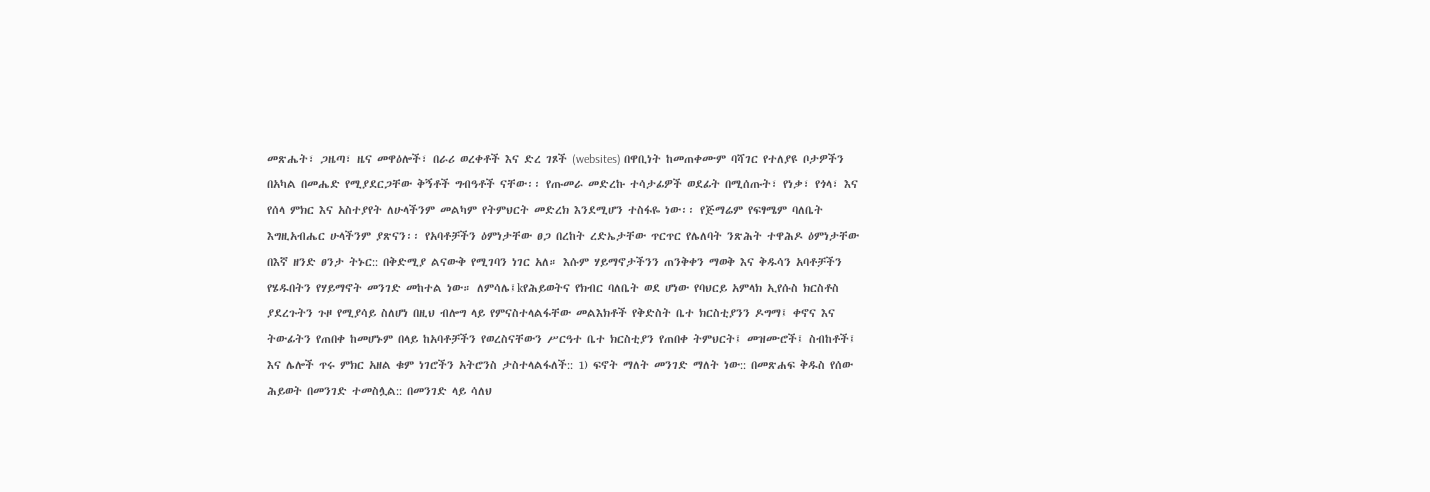መጽሔት፣ ጋዜጣ፣ ዜና መዋዕሎች፣ በራሪ ወረቀቶች እና ድረ ገጾች (websites) በዋቢነት ከመጠቀሙም ባሻገር የተለያዩ ቦታዎችን በአካል በመሔድ የሚያደርጋቸው ቅኝቶች ግብዓቶች ናቸው፡፡ የጡመራ መድረኩ ተሳታፊዎች ወደፊት በሚሰጡት፣ የነቃ፣ የጎላ፣ እና የሰላ ምክር እና አስተያየት ለሁላችንም መልካም የትምህርት መድረክ እንደሚሆን ተስፋዬ ነው፡፡ የጅማሬም የፍፃሜም ባለቤት እግዚአብሔር ሁላችንም ያጽናን፡፡ የአባቶቻችን ዕምነታቸው ፀጋ በረከት ረድኤታቸው ጥርጥር የሌለባት ንጽሕት ተዋሕዶ ዕምነታቸው በእኛ ዘንድ ፀንታ ትኑር:: በቅድሚያ ልናውቅ የሚገባን ነገር አለ። እሱም ሃይማኖታችንን ጠንቅቀን ማወቅ እና ቅዱሳን አባቶቻችን የሄዱበትን የሃይማኖት መንገድ መከተል ነው። ለምሳሌ፤kየሕይወትና የክብር ባለቤት ወደ ሆነው የባህርይ አምላክ ኢየሱስ ክርስቶስ ያደረጉትን ጉዞ የሚያሳይ ስለሆነ በዚህ ብሎግ ላይ የምናስተላልፋቸው መልእክቶች የቅድስት ቤተ ክርስቲያንን ዶግማ፤ ቀኖና እና ትውፊትን የጠበቀ ከመሆኑም በላይ ከአባቶቻችን የወረስናቸውን ሥርዓተ ቤተ ክርስቲያን የጠበቀ ትምህርት፤ መዝሙሮች፤ ስብከቶች፤ እና ሌሎች ጥሩ ምክር አዘል ቁም ነገሮችን አትሮንስ ታስተላልፋለች:: 1) ፍኖት ማለት መንገድ ማለት ነው:: በመጽሐፍ ቅዱስ የሰው ሕይወት በመንገድ ተመስሏል:: በመንገድ ላይ ሳለህ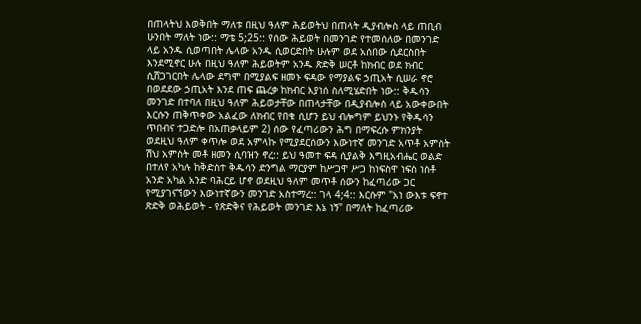በጠላትህ እወቅበት ማለቱ በዚህ ዓለም ሕይወትህ በጠላት ዲያብሎስ ላይ ጠቢብ ሁንበት ማለት ነው:: ማቴ 5;25:: የሰው ሕይወት በመንገድ የተመሰለው በመንገድ ላይ አንዱ ሲወጣበት ሌላው አንዱ ሲወርድበት ሁሉም ወደ አሰበው ሲደርስበት እንደሚኖር ሁሉ በዚህ ዓለም ሕይወትም አንዱ ጽድቅ ሠርቶ ከክብር ወደ ክብር ሲሸጋገርበት ሌላው ደግሞ በሚያልፍ ዘመኑ ፍዳው የማያልፍ ኃጢአት ሲሠራ ኖሮ በወደደው ኃጢአት እንደ ጠፍ ጨረቃ ከክብር እያነሰ ስለሚሄድበት ነው:: ቅዱሳን መንገድ በተባለ በዚህ ዓለም ሕይወታቸው በጠላታቸው በዲያብሎስ ላይ አውቀውበት እርሱን ጠቅጥቀው አልፈው ለክብር የበቁ ሲሆን ይህ ብሎግም ይህንኑ የቅዱሳን ጥበብና ተጋድሎ በአጠቃላይም 2) ሰው የፈጣሪውን ሕግ በማፍረሱ ምክንያት ወደዚህ ዓለም ቀጥሎ ወደ አምላኩ የሚያደርሰውን እውነተኛ መንገድ አጥቶ አምስት ሽህ አምስት መቶ ዘመን ሲባዝን ኖረ:: ይህ ዓመተ ፍዳ ሲያልቅ እግዚአብሔር ወልድ በተለየ አካሉ ከቅድስተ ቅዱሳን ድንግል ማርያም ከሥጋዋ ሥጋ ከነፍስዋ ነፍስ ነስቶ አንድ አካል አንድ ባሕርይ ሆኖ ወደዚህ ዓለም መጥቶ ሰውን ከፈጣሪው ጋር የሚያገናኘውን እውነተኛውን መንገድ አስተማረ:: ገላ 4;4:: እርሱም "አነ ውእቱ ፍኖተ ጽድቅ ወሕይወት - የጽድቅና የሕይወት መንገድ እኔ ነኝ" በማለት ከፈጣሪው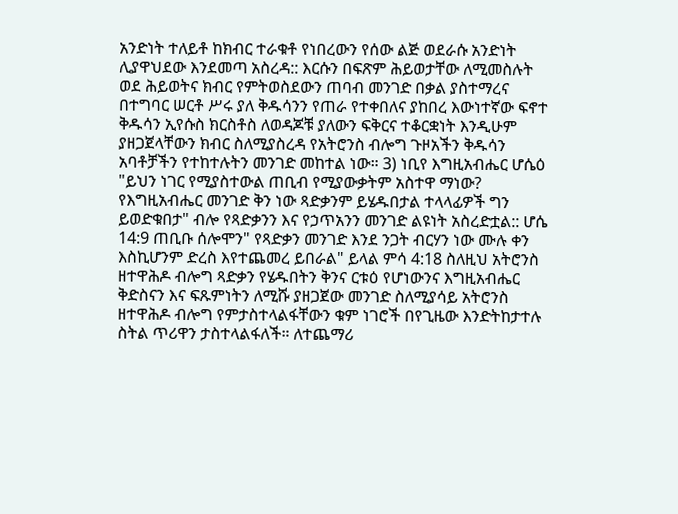አንድነት ተለይቶ ከክብር ተራቁቶ የነበረውን የሰው ልጅ ወደራሱ አንድነት ሊያዋህደው እንደመጣ አስረዳ:: እርሱን በፍጽም ሕይወታቸው ለሚመስሉት ወደ ሕይወትና ክብር የምትወስደውን ጠባብ መንገድ በቃል ያስተማረና በተግባር ሠርቶ ሥሩ ያለ ቅዱሳንን የጠራ የተቀበለና ያከበረ እውነተኛው ፍኖተ ቅዱሳን ኢየሱስ ክርስቶስ ለወዳጆቹ ያለውን ፍቅርና ተቆርቋነት እንዲሁም ያዘጋጀላቸውን ክብር ስለሚያስረዳ የአትሮንስ ብሎግ ጉዞአችን ቅዱሳን አባቶቻችን የተከተሉትን መንገድ መከተል ነው። 3) ነቢየ እግዚአብሔር ሆሴዕ "ይህን ነገር የሚያስተውል ጠቢብ የሚያውቃትም አስተዋ ማነው? የእግዚአብሔር መንገድ ቅን ነው ጻድቃንም ይሄዱበታል ተላላፊዎች ግን ይወድቁበታ" ብሎ የጻድቃንን እና የኃጥአንን መንገድ ልዩነት አስረድቷል:: ሆሴ 14:9 ጠቢቡ ሰሎሞን" የጻድቃን መንገድ እንደ ንጋት ብርሃን ነው ሙሉ ቀን እስኪሆንም ድረስ እየተጨመረ ይበራል" ይላል ምሳ 4:18 ስለዚህ አትሮንስ ዘተዋሕዶ ብሎግ ጻድቃን የሄዱበትን ቅንና ርቱዕ የሆነውንና እግዚአብሔር ቅድስናን እና ፍጹምነትን ለሚሹ ያዘጋጀው መንገድ ስለሚያሳይ አትሮንስ ዘተዋሕዶ ብሎግ የምታስተላልፋቸውን ቁም ነገሮች በየጊዜው እንድትከታተሉ ስትል ጥሪዋን ታስተላልፋለች። ለተጨማሪ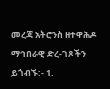መረጃ አትሮንስ ዘተዋሕዶ ማኅበራዊ ድረ-ገጾችን ይጎብኙ:- 1.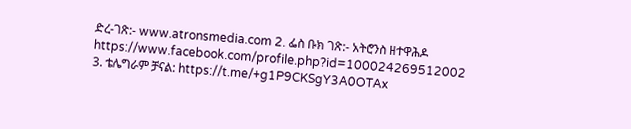ድረ-ገጽ:- www.atronsmedia.com 2. ፌስ ቡክ ገጽ:- አትሮንስ ዘተዋሕዶ https://www.facebook.com/profile.php?id=100024269512002 3. ቴሌግራም ቻናል: https://t.me/+g1P9CKSgY3A0OTAx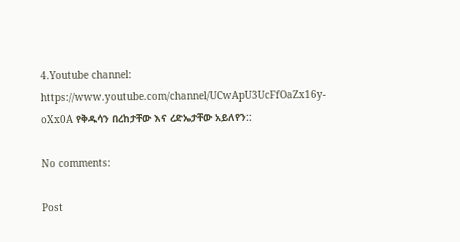4.Youtube channel: https://www.youtube.com/channel/UCwApU3UcFfOaZx16y-oXx0A የቅዱሳን በረከታቸው እና ረድኤታቸው አይለየን::

No comments:

Post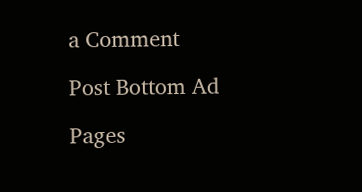a Comment

Post Bottom Ad

Pages